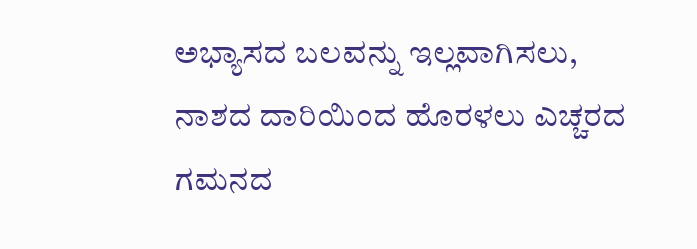ಅಭ್ಯಾಸದ ಬಲವನ್ನು ಇಲ್ಲವಾಗಿಸಲು, ನಾಶದ ದಾರಿಯಿಂದ ಹೊರಳಲು ಎಚ್ಚರದ ಗಮನದ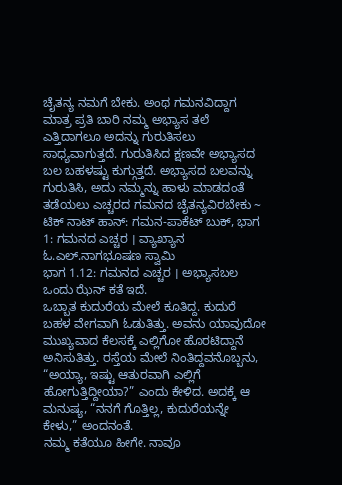ಚೈತನ್ಯ ನಮಗೆ ಬೇಕು. ಅಂಥ ಗಮನವಿದ್ದಾಗ ಮಾತ್ರ ಪ್ರತಿ ಬಾರಿ ನಮ್ಮ ಅಭ್ಯಾಸ ತಲೆ ಎತ್ತಿದಾಗಲೂ ಅದನ್ನು ಗುರುತಿಸಲು ಸಾಧ್ಯವಾಗುತ್ತದೆ. ಗುರುತಿಸಿದ ಕ್ಷಣವೇ ಅಭ್ಯಾಸದ ಬಲ ಬಹಳಷ್ಟು ಕುಗ್ಗುತ್ತದೆ. ಅಭ್ಯಾಸದ ಬಲವನ್ನು ಗುರುತಿಸಿ, ಅದು ನಮ್ಮನ್ನು ಹಾಳು ಮಾಡದಂತೆ ತಡೆಯಲು ಎಚ್ಚರದ ಗಮನದ ಚೈತನ್ಯವಿರಬೇಕು ~ ಟಿಕ್ ನಾಟ್ ಹಾನ್: ಗಮನ-ಪಾಕೆಟ್ ಬುಕ್, ಭಾಗ 1: ಗಮನದ ಎಚ್ಚರ । ವ್ಯಾಖ್ಯಾನ ಓ.ಎಲ್.ನಾಗಭೂಷಣ ಸ್ವಾಮಿ
ಭಾಗ 1.12: ಗಮನದ ಎಚ್ಚರ । ಅಭ್ಯಾಸಬಲ
ಒಂದು ಝೆನ್ ಕತೆ ಇದೆ.
ಒಬ್ಬಾತ ಕುದುರೆಯ ಮೇಲೆ ಕೂತಿದ್ದ. ಕುದುರೆ ಬಹಳ ವೇಗವಾಗಿ ಓಡುತಿತ್ತು. ಅವನು ಯಾವುದೋ ಮುಖ್ಯವಾದ ಕೆಲಸಕ್ಕೆ ಎಲ್ಲಿಗೋ ಹೊರಟಿದ್ದಾನೆ ಅನಿಸುತಿತ್ತು. ರಸ್ತೆಯ ಮೇಲೆ ನಿಂತಿದ್ದವನೊಬ್ಬನು, “ಅಯ್ಯಾ, ಇಷ್ಟು ಆತುರವಾಗಿ ಎಲ್ಲಿಗೆ ಹೋಗುತ್ತಿದ್ದೀಯಾ?” ಎಂದು ಕೇಳಿದ. ಅದಕ್ಕೆ ಆ ಮನುಷ್ಯ, “ನನಗೆ ಗೊತ್ತಿಲ್ಲ, ಕುದುರೆಯನ್ನೇ ಕೇಳು,” ಅಂದನಂತೆ.
ನಮ್ಮ ಕತೆಯೂ ಹೀಗೇ. ನಾವೂ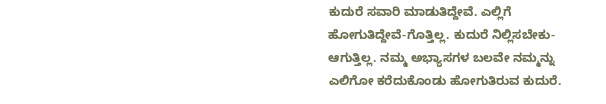ಕುದುರೆ ಸವಾರಿ ಮಾಡುತಿದ್ದೇವೆ. ಎಲ್ಲಿಗೆ ಹೋಗುತಿದ್ದೇವೆ-ಗೊತ್ತಿಲ್ಲ. ಕುದುರೆ ನಿಲ್ಲಿಸಬೇಕು-ಆಗುತ್ತಿಲ್ಲ. ನಮ್ಮ ಅಭ್ಯಾಸಗಳ ಬಲವೇ ನಮ್ಮನ್ನು ಎಲಿಗೋ ಕರೆದುಕೊಂಡು ಹೋಗುತಿರುವ ಕುದುರೆ.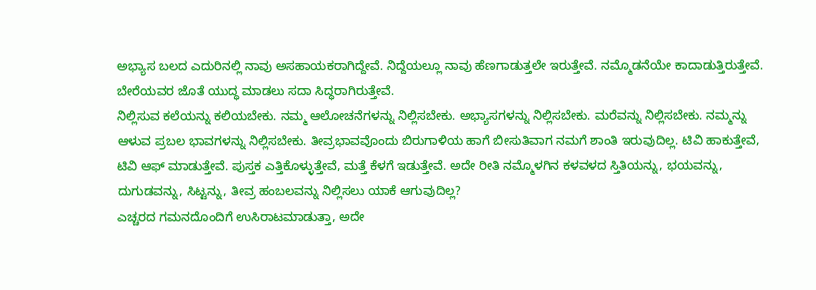ಅಭ್ಯಾಸ ಬಲದ ಎದುರಿನಲ್ಲಿ ನಾವು ಅಸಹಾಯಕರಾಗಿದ್ದೇವೆ. ನಿದ್ದೆಯಲ್ಲೂ ನಾವು ಹೆಣಗಾಡುತ್ತಲೇ ಇರುತ್ತೇವೆ. ನಮ್ಮೊಡನೆಯೇ ಕಾದಾಡುತ್ತಿರುತ್ತೇವೆ. ಬೇರೆಯವರ ಜೊತೆ ಯುದ್ಧ ಮಾಡಲು ಸದಾ ಸಿದ್ಧರಾಗಿರುತ್ತೇವೆ.
ನಿಲ್ಲಿಸುವ ಕಲೆಯನ್ನು ಕಲಿಯಬೇಕು. ನಮ್ಮ ಆಲೋಚನೆಗಳನ್ನು ನಿಲ್ಲಿಸಬೇಕು. ಅಭ್ಯಾಸಗಳನ್ನು ನಿಲ್ಲಿಸಬೇಕು. ಮರೆವನ್ನು ನಿಲ್ಲಿಸಬೇಕು. ನಮ್ಮನ್ನು ಆಳುವ ಪ್ರಬಲ ಭಾವಗಳನ್ನು ನಿಲ್ಲಿಸಬೇಕು. ತೀವ್ರಭಾವವೊಂದು ಬಿರುಗಾಳಿಯ ಹಾಗೆ ಬೀಸುತಿವಾಗ ನಮಗೆ ಶಾಂತಿ ಇರುವುದಿಲ್ಲ. ಟಿವಿ ಹಾಕುತ್ತೇವೆ, ಟಿವಿ ಆಫ್ ಮಾಡುತ್ತೇವೆ. ಪುಸ್ತಕ ಎತ್ತಿಕೊಳ್ಳುತ್ತೇವೆ, ಮತ್ತೆ ಕೆಳಗೆ ಇಡುತ್ತೇವೆ. ಅದೇ ರೀತಿ ನಮ್ಮೊಳಗಿನ ಕಳವಳದ ಸ್ತಿತಿಯನ್ನು, ಭಯವನ್ನು, ದುಗುಡವನ್ನು, ಸಿಟ್ಟನ್ನು, ತೀವ್ರ ಹಂಬಲವನ್ನು ನಿಲ್ಲಿಸಲು ಯಾಕೆ ಆಗುವುದಿಲ್ಲ?
ಎಚ್ಚರದ ಗಮನದೊಂದಿಗೆ ಉಸಿರಾಟಮಾಡುತ್ತಾ, ಅದೇ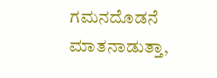ಗಮನದೊಡನೆ ಮಾತನಾಡುತ್ತಾ,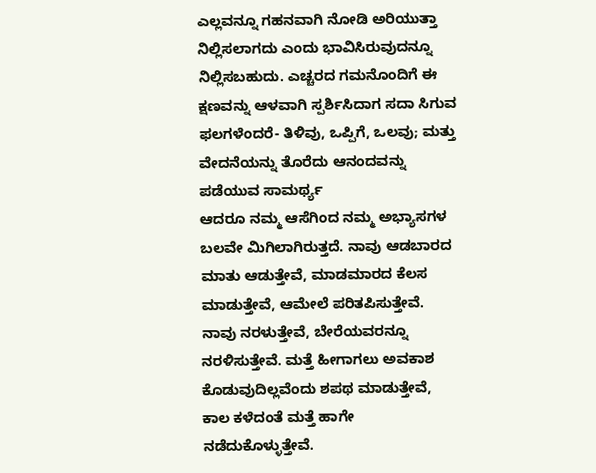ಎಲ್ಲವನ್ನೂ ಗಹನವಾಗಿ ನೋಡಿ ಅರಿಯುತ್ತಾ ನಿಲ್ಲಿಸಲಾಗದು ಎಂದು ಭಾವಿಸಿರುವುದನ್ನೂ ನಿಲ್ಲಿಸಬಹುದು. ಎಚ್ಚರದ ಗಮನೊಂದಿಗೆ ಈ ಕ್ಷಣವನ್ನು ಆಳವಾಗಿ ಸ್ಪರ್ಶಿಸಿದಾಗ ಸದಾ ಸಿಗುವ ಫಲಗಳೆಂದರೆ- ತಿಳಿವು, ಒಪ್ಪಿಗೆ, ಒಲವು; ಮತ್ತು ವೇದನೆಯನ್ನು ತೊರೆದು ಆನಂದವನ್ನು ಪಡೆಯುವ ಸಾಮರ್ಥ್ಯ
ಆದರೂ ನಮ್ಮ ಆಸೆಗಿಂದ ನಮ್ಮ ಅಭ್ಯಾಸಗಳ ಬಲವೇ ಮಿಗಿಲಾಗಿರುತ್ತದೆ. ನಾವು ಆಡಬಾರದ ಮಾತು ಆಡುತ್ತೇವೆ, ಮಾಡಮಾರದ ಕೆಲಸ ಮಾಡುತ್ತೇವೆ, ಆಮೇಲೆ ಪರಿತಪಿಸುತ್ತೇವೆ. ನಾವು ನರಳುತ್ತೇವೆ, ಬೇರೆಯವರನ್ನೂ ನರಳಿಸುತ್ತೇವೆ. ಮತ್ತೆ ಹೀಗಾಗಲು ಅವಕಾಶ ಕೊಡುವುದಿಲ್ಲವೆಂದು ಶಪಥ ಮಾಡುತ್ತೇವೆ, ಕಾಲ ಕಳೆದಂತೆ ಮತ್ತೆ ಹಾಗೇ ನಡೆದುಕೊಳ್ಳುತ್ತೇವೆ.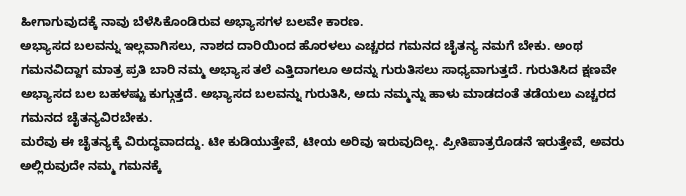ಹೀಗಾಗುವುದಕ್ಕೆ ನಾವು ಬೆಳೆಸಿಕೊಂಡಿರುವ ಅಭ್ಯಾಸಗಳ ಬಲವೇ ಕಾರಣ.
ಅಭ್ಯಾಸದ ಬಲವನ್ನು ಇಲ್ಲವಾಗಿಸಲು, ನಾಶದ ದಾರಿಯಿಂದ ಹೊರಳಲು ಎಚ್ಚರದ ಗಮನದ ಚೈತನ್ಯ ನಮಗೆ ಬೇಕು. ಅಂಥ ಗಮನವಿದ್ದಾಗ ಮಾತ್ರ ಪ್ರತಿ ಬಾರಿ ನಮ್ಮ ಅಭ್ಯಾಸ ತಲೆ ಎತ್ತಿದಾಗಲೂ ಅದನ್ನು ಗುರುತಿಸಲು ಸಾಧ್ಯವಾಗುತ್ತದೆ. ಗುರುತಿಸಿದ ಕ್ಷಣವೇ ಅಭ್ಯಾಸದ ಬಲ ಬಹಳಷ್ಟು ಕುಗ್ಗುತ್ತದೆ. ಅಭ್ಯಾಸದ ಬಲವನ್ನು ಗುರುತಿಸಿ, ಅದು ನಮ್ಮನ್ನು ಹಾಳು ಮಾಡದಂತೆ ತಡೆಯಲು ಎಚ್ಚರದ ಗಮನದ ಚೈತನ್ಯವಿರಬೇಕು.
ಮರೆವು ಈ ಚೈತನ್ಯಕ್ಕೆ ವಿರುದ್ಧವಾದದ್ದು. ಟೀ ಕುಡಿಯುತ್ತೇವೆ, ಟೀಯ ಅರಿವು ಇರುವುದಿಲ್ಲ. ಪ್ರೀತಿಪಾತ್ರರೊಡನೆ ಇರುತ್ತೇವೆ, ಅವರು ಅಲ್ಲಿರುವುದೇ ನಮ್ಮ ಗಮನಕ್ಕೆ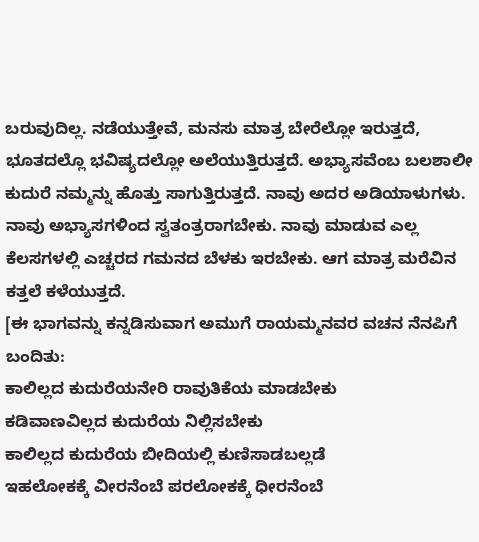ಬರುವುದಿಲ್ಲ. ನಡೆಯುತ್ತೇವೆ, ಮನಸು ಮಾತ್ರ ಬೇರೆಲ್ಲೋ ಇರುತ್ತದೆ, ಭೂತದಲ್ಲೊ ಭವಿಷ್ಯದಲ್ಲೋ ಅಲೆಯುತ್ತಿರುತ್ತದೆ. ಅಭ್ಯಾಸವೆಂಬ ಬಲಶಾಲೀ ಕುದುರೆ ನಮ್ಮನ್ನು ಹೊತ್ತು ಸಾಗುತ್ತಿರುತ್ತದೆ. ನಾವು ಅದರ ಅಡಿಯಾಳುಗಳು. ನಾವು ಅಭ್ಯಾಸಗಳಿಂದ ಸ್ವತಂತ್ರರಾಗಬೇಕು. ನಾವು ಮಾಡುವ ಎಲ್ಲ ಕೆಲಸಗಳಲ್ಲಿ ಎಚ್ಚರದ ಗಮನದ ಬೆಳಕು ಇರಬೇಕು. ಆಗ ಮಾತ್ರ ಮರೆವಿನ ಕತ್ತಲೆ ಕಳೆಯುತ್ತದೆ.
[ಈ ಭಾಗವನ್ನು ಕನ್ನಡಿಸುವಾಗ ಅಮುಗೆ ರಾಯಮ್ಮನವರ ವಚನ ನೆನಪಿಗೆ ಬಂದಿತು:
ಕಾಲಿಲ್ಲದ ಕುದುರೆಯನೇರಿ ರಾವುತಿಕೆಯ ಮಾಡಬೇಕು
ಕಡಿವಾಣವಿಲ್ಲದ ಕುದುರೆಯ ನಿಲ್ಲಿಸಬೇಕು
ಕಾಲಿಲ್ಲದ ಕುದುರೆಯ ಬೀದಿಯಲ್ಲಿ ಕುಣಿಸಾಡಬಲ್ಲಡೆ
ಇಹಲೋಕಕ್ಕೆ ವೀರನೆಂಬೆ ಪರಲೋಕಕ್ಕೆ ಧೀರನೆಂಬೆ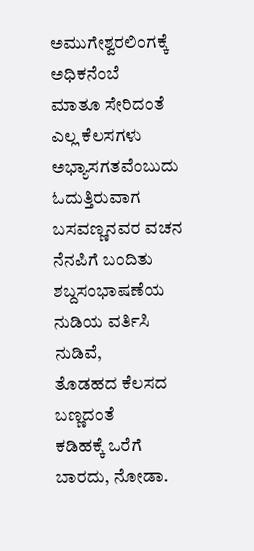ಅಮುಗೇಶ್ವರಲಿಂಗಕ್ಕೆ
ಅಧಿಕನೆಂಬೆ
ಮಾತೂ ಸೇರಿದಂತೆ ಎಲ್ಲ ಕೆಲಸಗಳು ಅಭ್ಯಾಸಗತವೆಂಬುದು ಓದುತ್ತಿರುವಾಗ ಬಸವಣ್ಣನವರ ವಚನ ನೆನಪಿಗೆ ಬಂದಿತು
ಶಬ್ದಸಂಭಾಷಣೆಯ ನುಡಿಯ ವರ್ತಿಸಿ ನುಡಿವೆ,
ತೊಡಹದ ಕೆಲಸದ ಬಣ್ಣದಂತೆ
ಕಡಿಹಕ್ಕೆ ಒರೆಗೆ ಬಾರದು, ನೋಡಾ.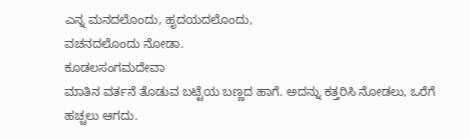ಎನ್ನ ಮನದಲೊಂದು, ಹೃದಯದಲೊಂದು,
ವಚನದಲೊಂದು ನೋಡಾ.
ಕೂಡಲಸಂಗಮದೇವಾ
ಮಾತಿನ ವರ್ತನೆ ತೊಡುವ ಬಟ್ಟೆಯ ಬಣ್ಣದ ಹಾಗೆ. ಅದನ್ನು ಕತ್ತರಿಸಿ ನೋಡಲು, ಒರೆಗೆ ಹಚ್ಚಲು ಆಗದು.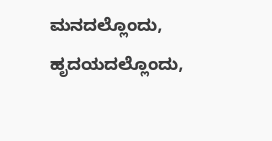ಮನದಲ್ಲೊಂದು, ಹೃದಯದಲ್ಲೊಂದು,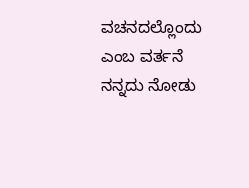ವಚನದಲ್ಲೊಂದು ಎಂಬ ವರ್ತನೆ ನನ್ನದು ನೋಡು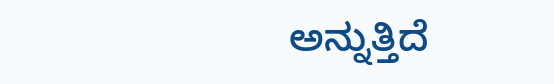ಅನ್ನುತ್ತಿದೆ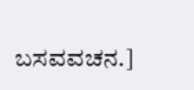ಬಸವವಚನ.]